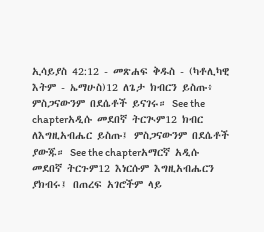ኢሳይያስ 42:12 - መጽሐፍ ቅዱስ - (ካቶሊካዊ እትም - ኤማሁስ)12 ለጌታ ክብርን ይስጡ፥ ምስጋናውንም በደሴቶች ይናገሩ። See the chapterአዲሱ መደበኛ ትርጒም12 ክብር ለእግዚአብሔር ይስጡ፤ ምስጋናውንም በደሴቶች ያውጁ። See the chapterአማርኛ አዲሱ መደበኛ ትርጉም12 እነርሱም እግዚአብሔርን ያክብሩ፤ በጠረፍ አገሮችም ላይ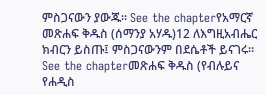ምስጋናውን ያውጁ። See the chapterየአማርኛ መጽሐፍ ቅዱስ (ሰማንያ አሃዱ)12 ለእግዚአብሔር ክብርን ይስጡ፤ ምስጋናውንም በደሴቶች ይናገሩ። See the chapterመጽሐፍ ቅዱስ (የብሉይና የሐዲስ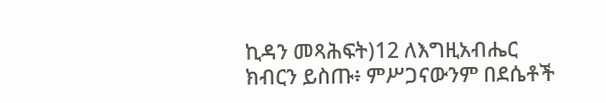ኪዳን መጻሕፍት)12 ለእግዚአብሔር ክብርን ይስጡ፥ ምሥጋናውንም በደሴቶች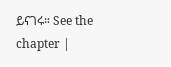ይናገሩ። See the chapter |